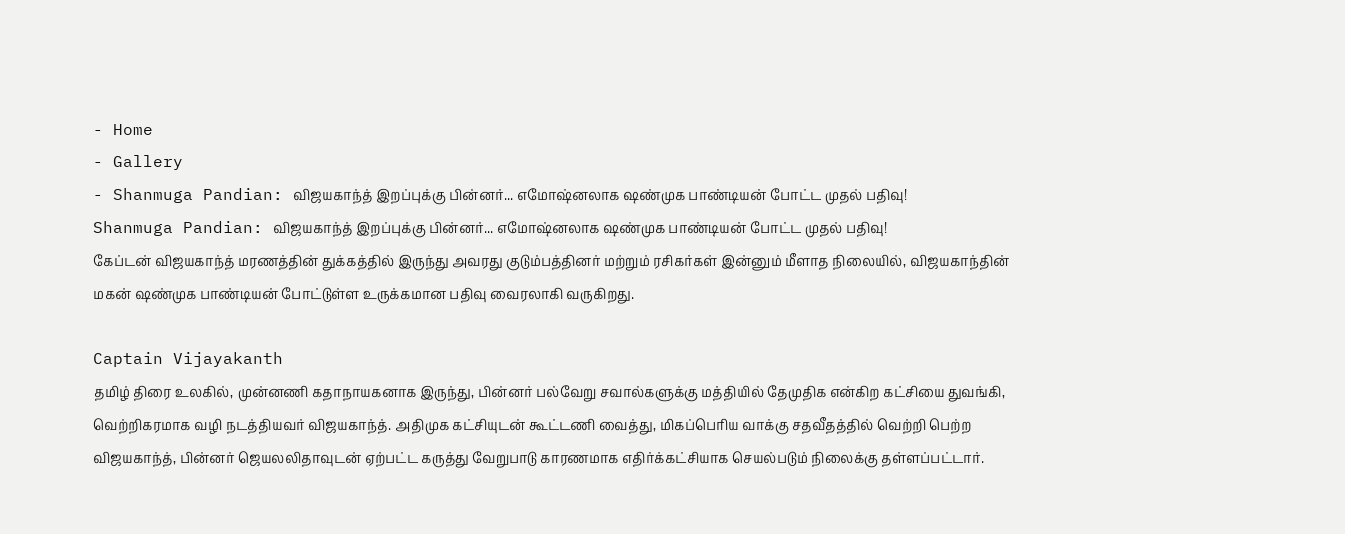- Home
- Gallery
- Shanmuga Pandian: விஜயகாந்த் இறப்புக்கு பின்னர்... எமோஷ்னலாக ஷண்முக பாண்டியன் போட்ட முதல் பதிவு!
Shanmuga Pandian: விஜயகாந்த் இறப்புக்கு பின்னர்... எமோஷ்னலாக ஷண்முக பாண்டியன் போட்ட முதல் பதிவு!
கேப்டன் விஜயகாந்த் மரணத்தின் துக்கத்தில் இருந்து அவரது குடும்பத்தினர் மற்றும் ரசிகர்கள் இன்னும் மீளாத நிலையில், விஜயகாந்தின் மகன் ஷண்முக பாண்டியன் போட்டுள்ள உருக்கமான பதிவு வைரலாகி வருகிறது.

Captain Vijayakanth
தமிழ் திரை உலகில், முன்னணி கதாநாயகனாக இருந்து, பின்னர் பல்வேறு சவால்களுக்கு மத்தியில் தேமுதிக என்கிற கட்சியை துவங்கி, வெற்றிகரமாக வழி நடத்தியவர் விஜயகாந்த். அதிமுக கட்சியுடன் கூட்டணி வைத்து, மிகப்பெரிய வாக்கு சதவீதத்தில் வெற்றி பெற்ற விஜயகாந்த், பின்னர் ஜெயலலிதாவுடன் ஏற்பட்ட கருத்து வேறுபாடு காரணமாக எதிர்க்கட்சியாக செயல்படும் நிலைக்கு தள்ளப்பட்டார்.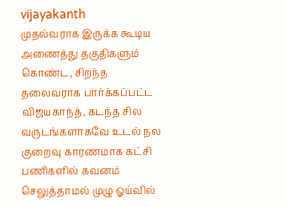vijayakanth
முதல்வராக இருக்க கூடிய அணைத்து தகுதிகளும் கொண்ட, சிறந்த தலைவராக பார்க்கப்பட்ட விஜயகாந்த், கடந்த சில வருடங்களாகவே உடல் நல குறைவு காரணமாக கட்சி பணிகளில் கவனம் செலுத்தாமல் முழு ஓய்வில்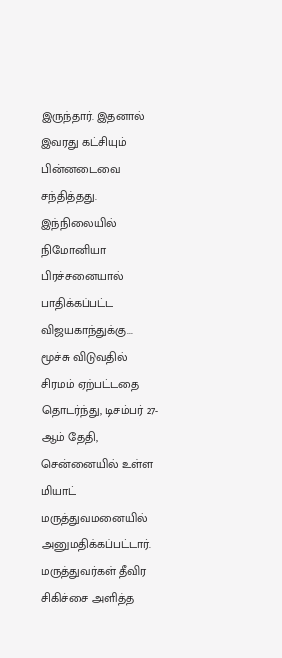இருந்தார். இதனால் இவரது கட்சியும் பின்னடைவை சந்தித்தது.
இந்நிலையில் நிமோனியா பிரச்சனையால் பாதிக்கப்பட்ட விஜயகாந்துக்கு... மூச்சு விடுவதில் சிரமம் ஏற்பட்டதை தொடர்ந்து, டிசம்பர் 27-ஆம் தேதி, சென்னையில் உள்ள மியாட் மருத்துவமனையில் அனுமதிக்கப்பட்டார். மருத்துவர்கள் தீவிர சிகிச்சை அளித்த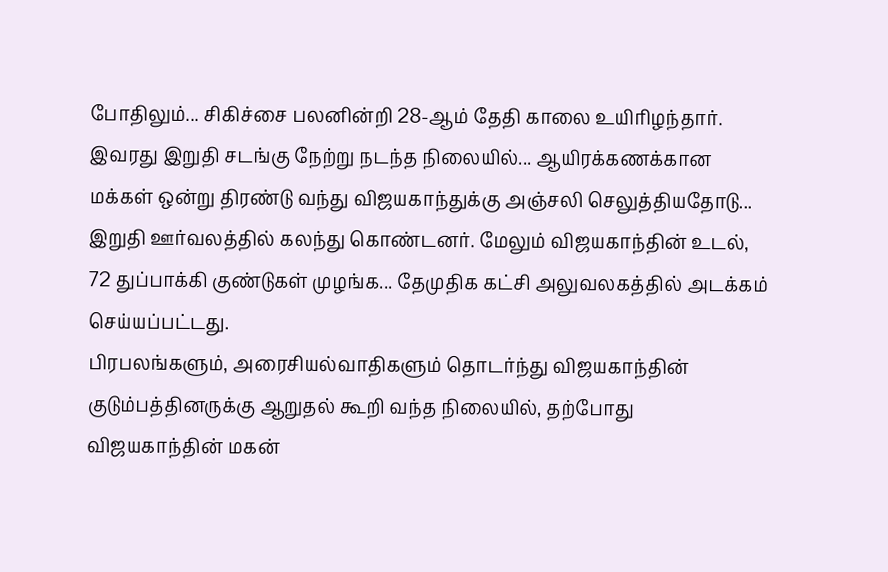போதிலும்... சிகிச்சை பலனின்றி 28-ஆம் தேதி காலை உயிரிழந்தார்.
இவரது இறுதி சடங்கு நேற்று நடந்த நிலையில்... ஆயிரக்கணக்கான மக்கள் ஒன்று திரண்டு வந்து விஜயகாந்துக்கு அஞ்சலி செலுத்தியதோடு... இறுதி ஊர்வலத்தில் கலந்து கொண்டனர். மேலும் விஜயகாந்தின் உடல், 72 துப்பாக்கி குண்டுகள் முழங்க... தேமுதிக கட்சி அலுவலகத்தில் அடக்கம் செய்யப்பட்டது.
பிரபலங்களும், அரைசியல்வாதிகளும் தொடர்ந்து விஜயகாந்தின் குடும்பத்தினருக்கு ஆறுதல் கூறி வந்த நிலையில், தற்போது விஜயகாந்தின் மகன்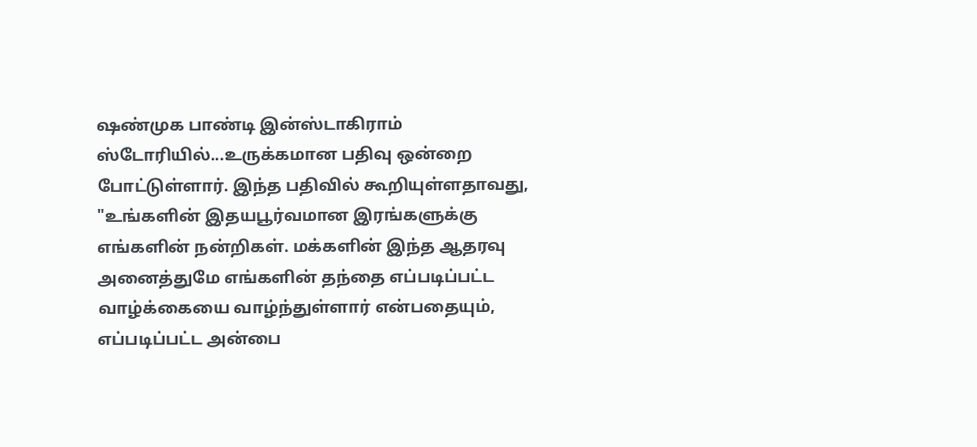ஷண்முக பாண்டி இன்ஸ்டாகிராம் ஸ்டோரியில்...உருக்கமான பதிவு ஒன்றை போட்டுள்ளார். இந்த பதிவில் கூறியுள்ளதாவது, "உங்களின் இதயபூர்வமான இரங்களுக்கு எங்களின் நன்றிகள். மக்களின் இந்த ஆதரவு அனைத்துமே எங்களின் தந்தை எப்படிப்பட்ட வாழ்க்கையை வாழ்ந்துள்ளார் என்பதையும், எப்படிப்பட்ட அன்பை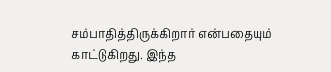சம்பாதித்திருக்கிறார் என்பதையும் காட்டுகிறது. இந்த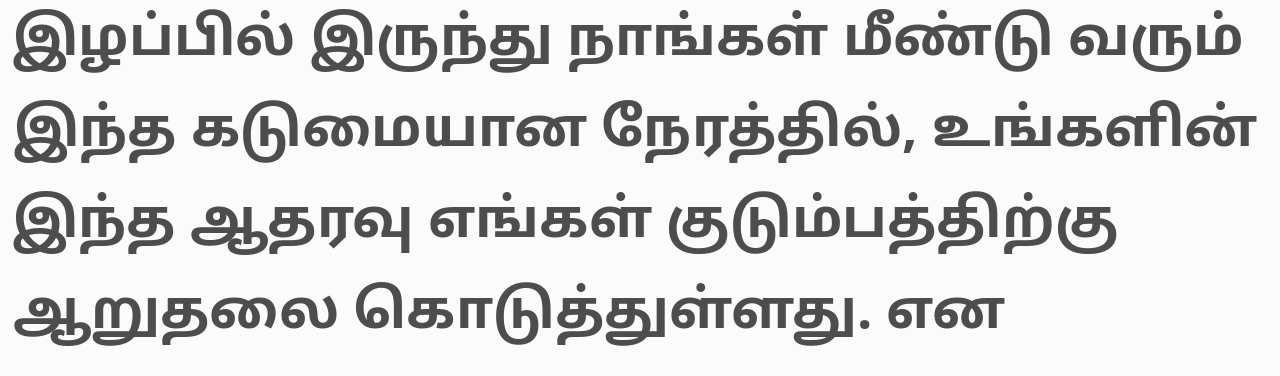இழப்பில் இருந்து நாங்கள் மீண்டு வரும் இந்த கடுமையான நேரத்தில், உங்களின் இந்த ஆதரவு எங்கள் குடும்பத்திற்கு ஆறுதலை கொடுத்துள்ளது. என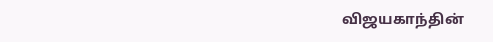விஜயகாந்தின்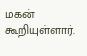மகன் கூறியுள்ளார்.